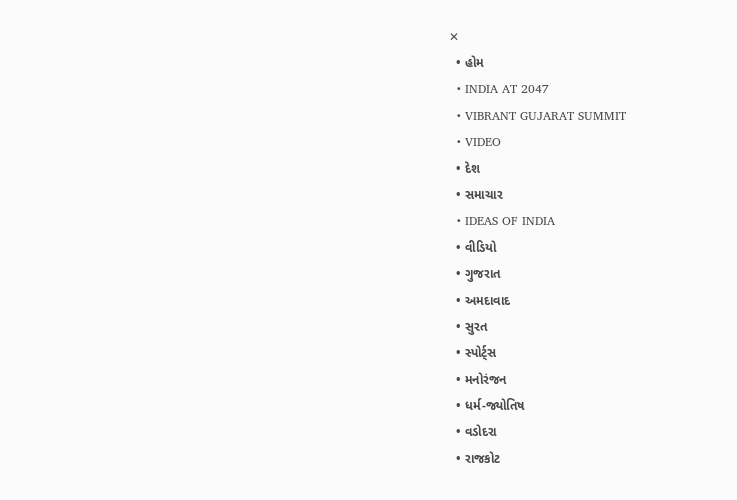✕
  • હોમ
  • INDIA AT 2047
  • VIBRANT GUJARAT SUMMIT
  • VIDEO
  • દેશ
  • સમાચાર
  • IDEAS OF INDIA
  • વીડિયો
  • ગુજરાત
  • અમદાવાદ
  • સુરત
  • સ્પોર્ટ્સ
  • મનોરંજન
  • ધર્મ-જ્યોતિષ
  • વડોદરા
  • રાજકોટ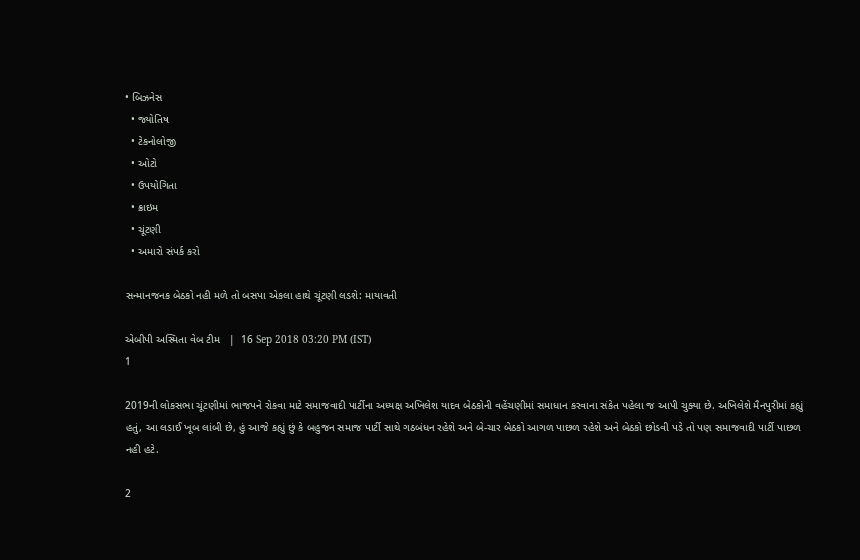• બિઝનેસ
  • જ્યોતિષ
  • ટેકનોલોજી
  • ઓટો
  • ઉપયોગિતા
  • ક્રાઇમ
  • ચૂંટણી
  • અમારો સંપર્ક કરો

સન્માનજનક બેઠકો નહી મળે તો બસપા એકલા હાથે ચૂંટણી લડશે: માયાવતી

એબીપી અસ્મિતા વેબ ટીમ   |  16 Sep 2018 03:20 PM (IST)
1

2019ની લોકસભા ચૂંટણીમાં ભાજપને રોકવા માટે સમાજવાદી પાર્ટીના અધ્યક્ષ અખિલેશ યાદવ બેઠકોની વહેંચણીમાં સમાધાન કરવાના સંકેત પહેલા જ આપી ચુક્યા છે. અખિલેશે મૈનપુરીમાં કહ્યું હતું, આ લડાઈ ખૂબ લાંબી છે, હું આજે કહ્યું છું કે બહુજન સમાજ પાર્ટી સાથે ગઠબંધન રહેશે અને બે-ચાર બેઠકો આગળ પાછળ રહેશે અને બેઠકો છોડવી પડે તો પણ સમાજવાદી પાર્ટી પાછળ નહી હટે.

2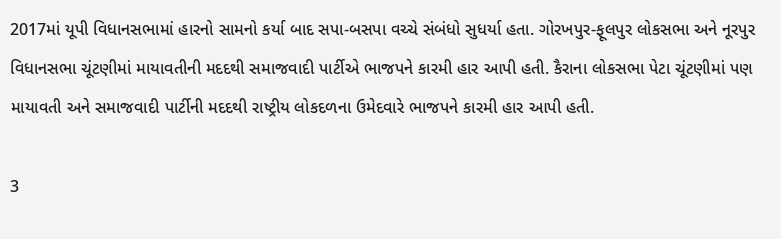2017માં યૂપી વિધાનસભામાં હારનો સામનો કર્યા બાદ સપા-બસપા વચ્ચે સંબંધો સુધર્યા હતા. ગોરખપુર-ફૂલપુર લોકસભા અને નૂરપુર વિધાનસભા ચૂંટણીમાં માયાવતીની મદદથી સમાજવાદી પાર્ટીએ ભાજપને કારમી હાર આપી હતી. કૈરાના લોકસભા પેટા ચૂંટણીમાં પણ માયાવતી અને સમાજવાદી પાર્ટીની મદદથી રાષ્ટ્રીય લોકદળના ઉમેદવારે ભાજપને કારમી હાર આપી હતી.

3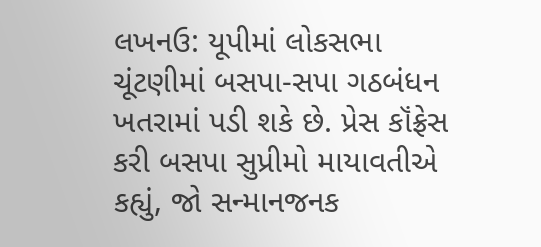લખનઉ: યૂપીમાં લોકસભા ચૂંટણીમાં બસપા-સપા ગઠબંધન ખતરામાં પડી શકે છે. પ્રેસ કૉંફ્રેસ કરી બસપા સુપ્રીમો માયાવતીએ કહ્યું, જો સન્માનજનક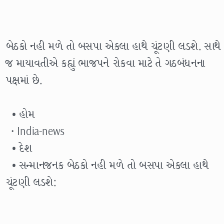બેઠકો નહી મળે તો બસપા એકલા હાથે ચૂંટણી લડશે. સાથે જ માયાવતીએ કહ્યું ભાજપને રોકવા માટે તે ગઠબંધનના પક્ષમાં છે.

  • હોમ
  • India-news
  • દેશ
  • સન્માનજનક બેઠકો નહી મળે તો બસપા એકલા હાથે ચૂંટણી લડશે: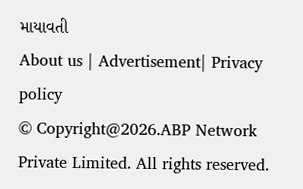માયાવતી
About us | Advertisement| Privacy policy
© Copyright@2026.ABP Network Private Limited. All rights reserved.